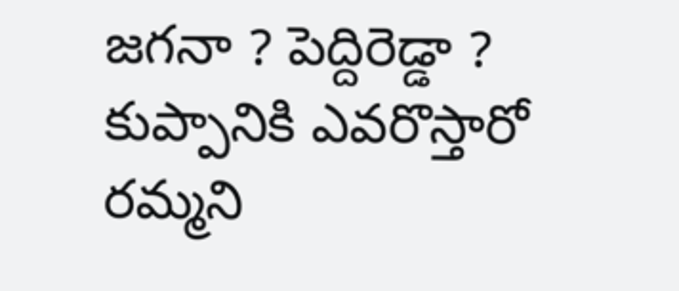జగనా ? పెద్దిరెడ్డా ? కుప్పానికి ఎవరొస్తారో రమ్మని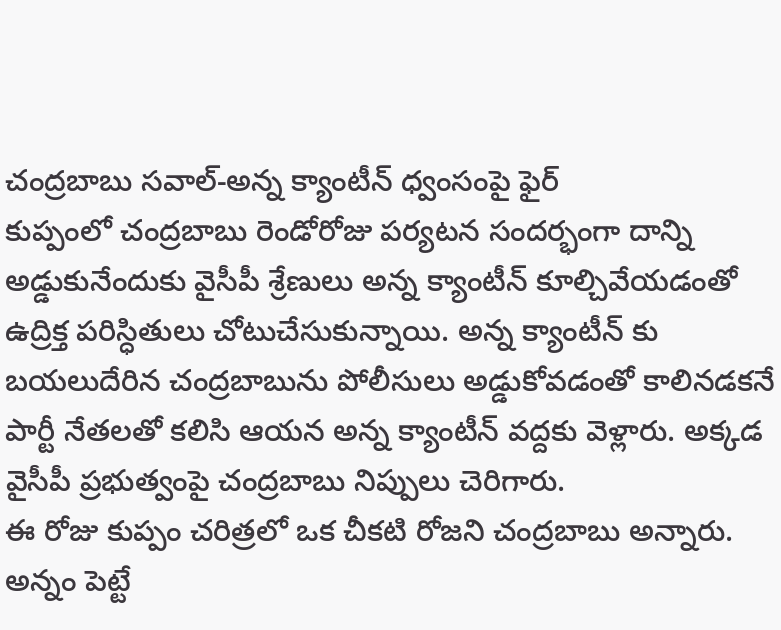చంద్రబాబు సవాల్-అన్న క్యాంటీన్ ధ్వంసంపై ఫైర్
కుప్పంలో చంద్రబాబు రెండోరోజు పర్యటన సందర్భంగా దాన్ని అడ్డుకునేందుకు వైసీపీ శ్రేణులు అన్న క్యాంటీన్ కూల్చివేయడంతో ఉద్రిక్త పరిస్ధితులు చోటుచేసుకున్నాయి. అన్న క్యాంటీన్ కు బయలుదేరిన చంద్రబాబును పోలీసులు అడ్డుకోవడంతో కాలినడకనే పార్టీ నేతలతో కలిసి ఆయన అన్న క్యాంటీన్ వద్దకు వెళ్లారు. అక్కడ వైసీపీ ప్రభుత్వంపై చంద్రబాబు నిప్పులు చెరిగారు.
ఈ రోజు కుప్పం చరిత్రలో ఒక చీకటి రోజని చంద్రబాబు అన్నారు. అన్నం పెట్టే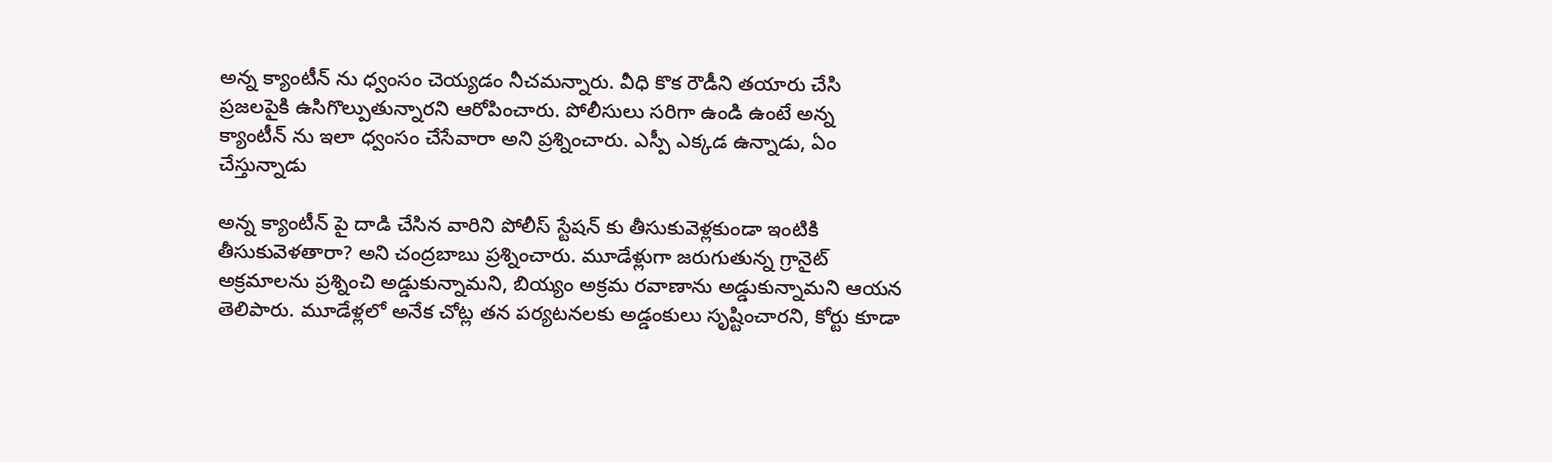అన్న క్యాంటీన్ ను ధ్వంసం చెయ్యడం నీచమన్నారు. వీధి కొక రౌడీని తయారు చేసి ప్రజలపైకి ఉసిగొల్పుతున్నారని ఆరోపించారు. పోలీసులు సరిగా ఉండి ఉంటే అన్న క్యాంటీన్ ను ఇలా ధ్వంసం చేసేవారా అని ప్రశ్నించారు. ఎస్పీ ఎక్కడ ఉన్నాడు, ఏం చేస్తున్నాడు

అన్న క్యాంటీన్ పై దాడి చేసిన వారిని పోలీస్ స్టేషన్ కు తీసుకువెళ్లకుండా ఇంటికి తీసుకువెళతారా? అని చంద్రబాబు ప్రశ్నించారు. మూడేళ్లుగా జరుగుతున్న గ్రానైట్ అక్రమాలను ప్రశ్నించి అడ్డుకున్నామని, బియ్యం అక్రమ రవాణాను అడ్డుకున్నామని ఆయన తెలిపారు. మూడేళ్లలో అనేక చోట్ల తన పర్యటనలకు అడ్డంకులు సృష్టించారని, కోర్టు కూడా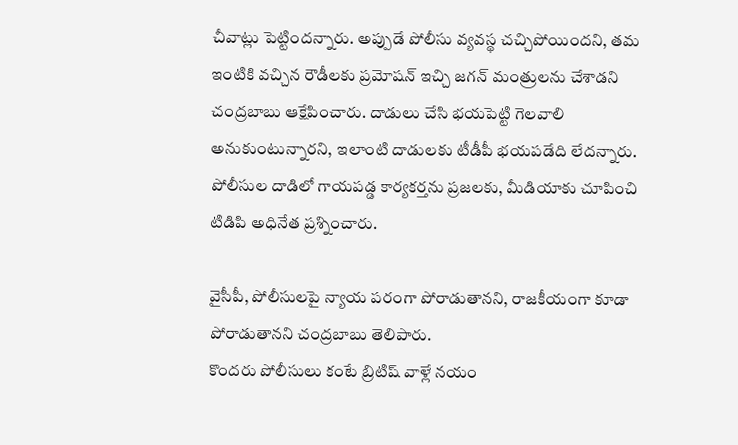చీవాట్లు పెట్టిందన్నారు. అప్పుడే పోలీసు వ్యవస్థ చచ్చిపోయిందని, తమ ఇంటికి వచ్చిన రౌడీలకు ప్రమోషన్ ఇచ్చి జగన్ మంత్రులను చేశాడని చంద్రబాబు ఆక్షేపించారు. దాడులు చేసి భయపెట్టి గెలవాలి అనుకుంటున్నారని, ఇలాంటి దాడులకు టీడీపీ భయపడేది లేదన్నారు. పోలీసుల దాడిలో గాయపడ్డ కార్యకర్తను ప్రజలకు, మీడియాకు చూపించి టిడిపి అధినేత ప్రశ్నించారు.

వైసీపీ, పోలీసులపై న్యాయ పరంగా పోరాడుతానని, రాజకీయంగా కూడా పోరాడుతానని చంద్రబాబు తెలిపారు.
కొందరు పోలీసులు కంటే బ్రిటిష్ వాళ్లే నయం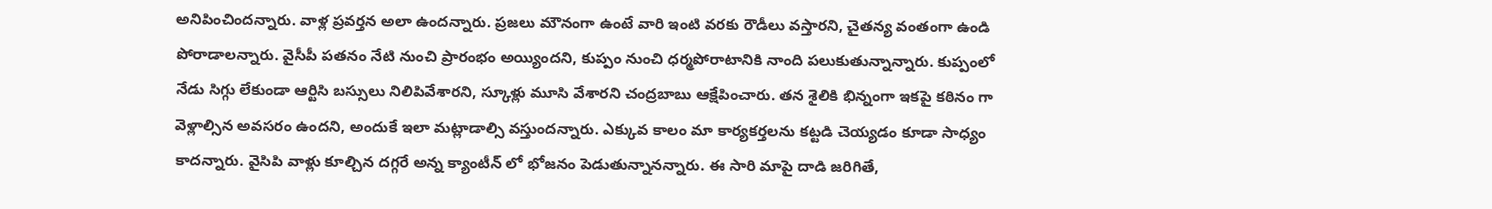అనిపించిందన్నారు. వాళ్ల ప్రవర్తన అలా ఉందన్నారు. ప్రజలు మౌనంగా ఉంటే వారి ఇంటి వరకు రౌడీలు వస్తారని, చైతన్య వంతంగా ఉండి పోరాడాలన్నారు. వైసీపీ పతనం నేటి నుంచి ప్రారంభం అయ్యిందని, కుప్పం నుంచి ధర్మపోరాటానికి నాంది పలుకుతున్నాన్నారు. కుప్పంలో నేడు సిగ్గు లేకుండా ఆర్టిసి బస్సులు నిలిపివేశారని, స్కూళ్లు మూసి వేశారని చంద్రబాబు ఆక్షేపించారు. తన శైలికి భిన్నంగా ఇకపై కఠినం గా వెళ్లాల్సిన అవసరం ఉందని, అందుకే ఇలా మట్లాడాల్సి వస్తుందన్నారు. ఎక్కువ కాలం మా కార్యకర్తలను కట్టడి చెయ్యడం కూడా సాధ్యం కాదన్నారు. వైసిపి వాళ్లు కూల్చిన దగ్గరే అన్న క్యాంటీన్ లో భోజనం పెడుతున్నానన్నారు. ఈ సారి మాపై దాడి జరిగితే,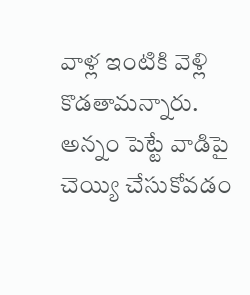వాళ్ల ఇంటికి వెళ్లి కొడతామన్నారు. అన్నం పెట్టే వాడిపై చెయ్యి చేసుకోవడం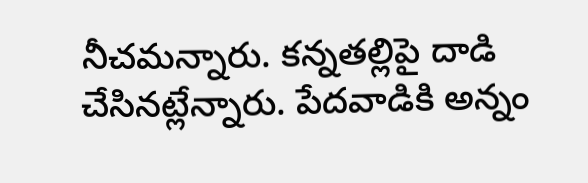నీచమన్నారు. కన్నతల్లిపై దాడి చేసినట్లేన్నారు. పేదవాడికి అన్నం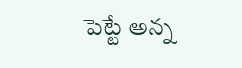పెట్టే అన్న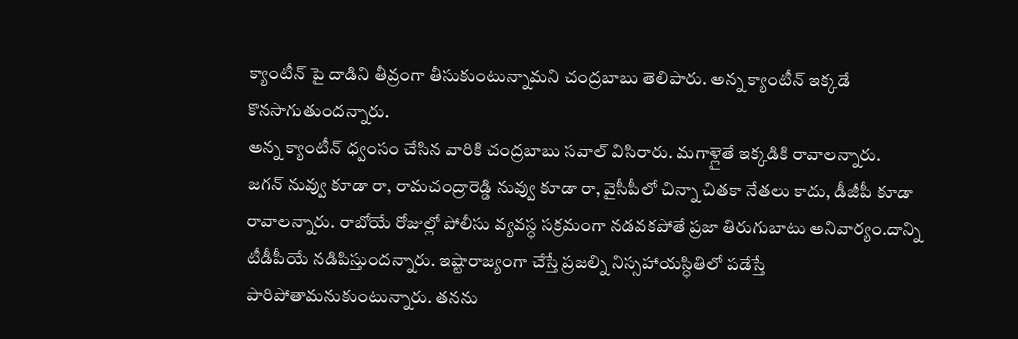క్యాంటీన్ పై దాడిని తీవ్రంగా తీసుకుంటున్నామని చంద్రబాబు తెలిపారు. అన్న క్యాంటీన్ ఇక్కడే కొనసాగుతుందన్నారు.
అన్న క్యాంటీన్ ధ్వంసం చేసిన వారికి చంద్రబాబు సవాల్ విసిరారు. మగాళ్లైతే ఇక్కడికి రావాలన్నారు.
జగన్ నువ్వు కూడా రా, రామచంద్రారెడ్డి నువ్వు కూడా రా, వైసీపీలో చిన్నా చితకా నేతలు కాదు, డీజీపీ కూడా రావాలన్నారు. రాబోయే రోజుల్లో పోలీసు వ్యవస్ధ సక్రమంగా నడవకపోతే ప్రజా తిరుగుబాటు అనివార్యం.దాన్ని టీడీపీయే నడిపిస్తుందన్నారు. ఇష్టారాజ్యంగా చేస్తే ప్రజల్ని నిస్సహాయస్ధితిలో పడేస్తే పారిపోతామనుకుంటున్నారు. తనను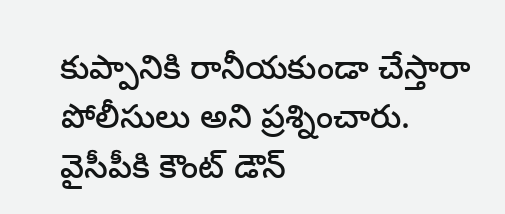కుప్పానికి రానీయకుండా చేస్తారా పోలీసులు అని ప్రశ్నించారు. వైసీపీకి కౌంట్ డౌన్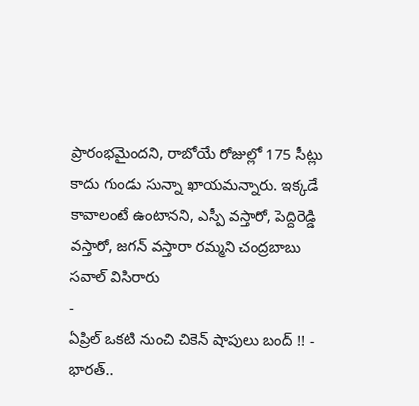ప్రారంభమైందని, రాబోయే రోజుల్లో 175 సీట్లు కాదు గుండు సున్నా ఖాయమన్నారు. ఇక్కడే కావాలంటే ఉంటానని, ఎస్పీ వస్తారో, పెద్దిరెడ్డి వస్తారో, జగన్ వస్తారా రమ్మని చంద్రబాబు సవాల్ విసిరారు
-
ఏప్రిల్ ఒకటి నుంచి చికెన్ షాపులు బంద్ !! -
భారత్..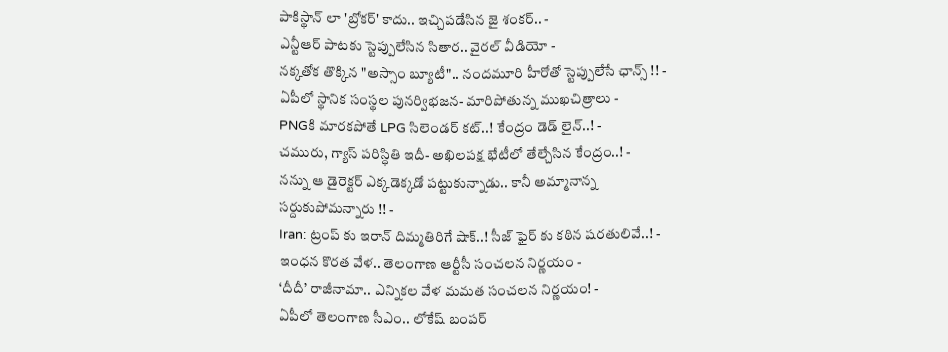పాకిస్థాన్ లా 'బ్రోకర్' కాదు.. ఇచ్చిపడేసిన జై శంకర్.. -
ఎన్టీఆర్ పాటకు స్టెప్పులేసిన సితార.. వైరల్ వీడియో -
నక్కతోక తొక్కిన "అస్సాం బ్యూటీ".. నందమూరి హీరోతో స్టెప్పులేసే ఛాన్స్ !! -
ఏపీలో స్థానిక సంస్థల పునర్విభజన- మారిపోతున్న ముఖచిత్రాలు -
PNGకి మారకపోతే LPG సిలెండర్ కట్..! కేంద్రం డెడ్ లైన్..! -
చమురు, గ్యాస్ పరిస్ధితి ఇదీ- అఖిలపక్ష భేటీలో తేల్చేసిన కేంద్రం..! -
నన్ను ఆ డైరెక్టర్ ఎక్కడెక్కడో పట్టుకున్నాడు.. కానీ అమ్మానాన్న సర్దుకుపోమన్నారు !! -
Iran: ట్రంప్ కు ఇరాన్ దిమ్మతిరిగే షాక్..! సీజ్ ఫైర్ కు కఠిన షరతులివే..! -
ఇంధన కొరత వేళ.. తెలంగాణ ఆర్టీసీ సంచలన నిర్ణయం -
‘దీదీ’ రాజీనామా.. ఎన్నికల వేళ మమత సంచలన నిర్ణయం! -
ఏపీలో తెలంగాణ సీఎం.. లోకేష్ బంపర్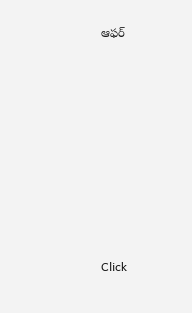ఆఫర్












Click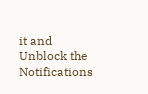it and Unblock the Notifications